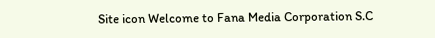Site icon Welcome to Fana Media Corporation S.C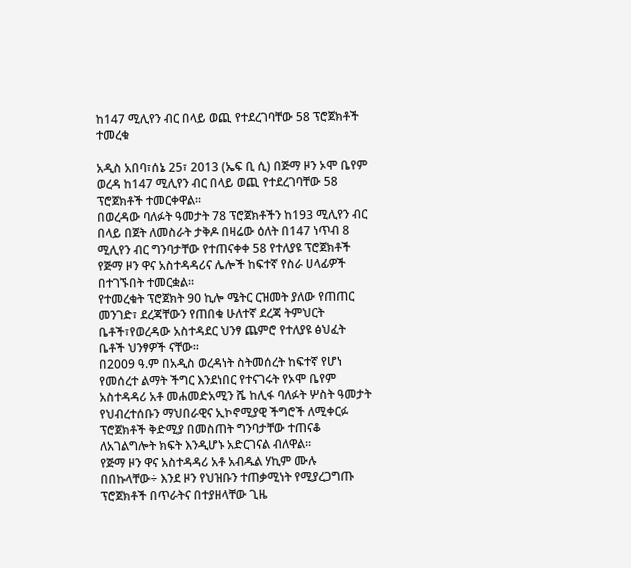ከ147 ሚሊየን ብር በላይ ወጪ የተደረገባቸው 58 ፕሮጀክቶች ተመረቁ

አዲስ አበባ፣ሰኔ 25፣ 2013 (ኤፍ ቢ ሲ) በጅማ ዞን ኦሞ ቤየም ወረዳ ከ147 ሚሊየን ብር በላይ ወጪ የተደረገባቸው 58 ፕሮጀክቶች ተመርቀዋል።
በወረዳው ባለፉት ዓመታት 78 ፕሮጀክቶችን ከ193 ሚሊየን ብር በላይ በጀት ለመስራት ታቅዶ በዛሬው ዕለት በ147 ነጥብ 8 ሚሊየን ብር ግንባታቸው የተጠናቀቀ 58 የተለያዩ ፕሮጀክቶች የጅማ ዞን ዋና አስተዳዳሪና ሌሎች ከፍተኛ የስራ ሀላፊዎች በተገኙበት ተመርቋል።
የተመረቁት ፕሮጀክት 90 ኪሎ ሜትር ርዝመት ያለው የጠጠር መንገድ፣ ደረጃቸውን የጠበቁ ሁለተኛ ደረጃ ትምህርት ቤቶች፣የወረዳው አስተዳደር ህንፃ ጨምሮ የተለያዩ ፅህፈት ቤቶች ህንፃዎች ናቸው።
በ2009 ዓ.ም በአዲስ ወረዳነት ስትመሰረት ከፍተኛ የሆነ የመሰረተ ልማት ችግር እንደነበር የተናገሩት የኦሞ ቤየም አስተዳዳሪ አቶ መሐመድአሚን ሼ ከሊፋ ባለፉት ሦስት ዓመታት የህብረተሰቡን ማህበራዊና ኢኮኖሚያዊ ችግሮች ለሚቀርፉ ፕሮጀክቶች ቅድሚያ በመስጠት ግንባታቸው ተጠናቆ ለአገልግሎት ክፍት እንዲሆኑ አድርገናል ብለዋል።
የጅማ ዞን ዋና አስተዳዳሪ አቶ አብዱል ሃኪም ሙሉ በበኩላቸው÷ እንደ ዞን የህዝቡን ተጠቃሚነት የሚያረጋግጡ ፕሮጀክቶች በጥራትና በተያዘላቸው ጊዜ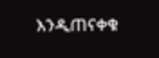እንዲጠናቀቁ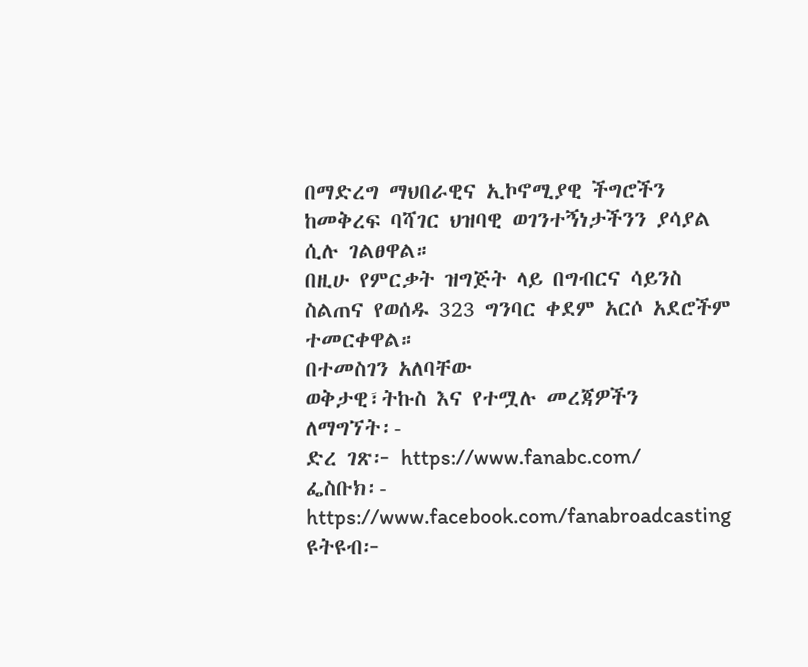በማድረግ ማህበራዊና ኢኮኖሚያዊ ችግሮችን ከመቅረፍ ባሻገር ህዝባዊ ወገንተኝነታችንን ያሳያል ሲሉ ገልፀዋል።
በዚሁ የምርቃት ዝግጅት ላይ በግብርና ሳይንስ ስልጠና የወሰዱ 323 ግንባር ቀደም አርሶ አደሮችም ተመርቀዋል።
በተመስገን አለባቸው
ወቅታዊ፣ትኩስ እና የተሟሉ መረጃዎችን ለማግኘት፡-
ድረ ገጽ፦ https://www.fanabc.com/
ፌስቡክ፡- https://www.facebook.com/fanabroadcasting
ዩትዩብ፦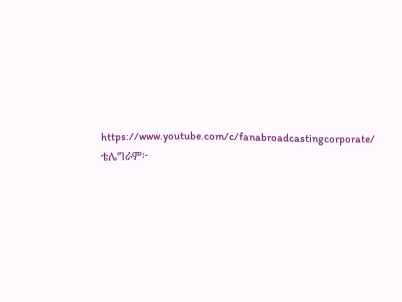https://www.youtube.com/c/fanabroadcastingcorporate/
ቴሌግራም፦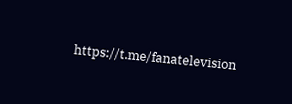https://t.me/fanatelevision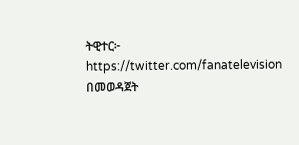ትዊተር፦ https://twitter.com/fanatelevision በመወዳጀት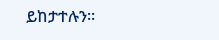ይከታተሉን፡፡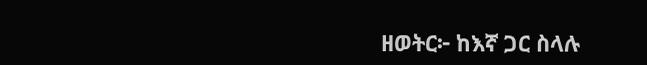ዘወትር፦ ከእኛ ጋር ስላሉ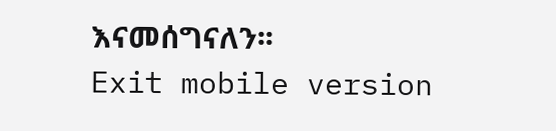እናመሰግናለን፡፡
Exit mobile version